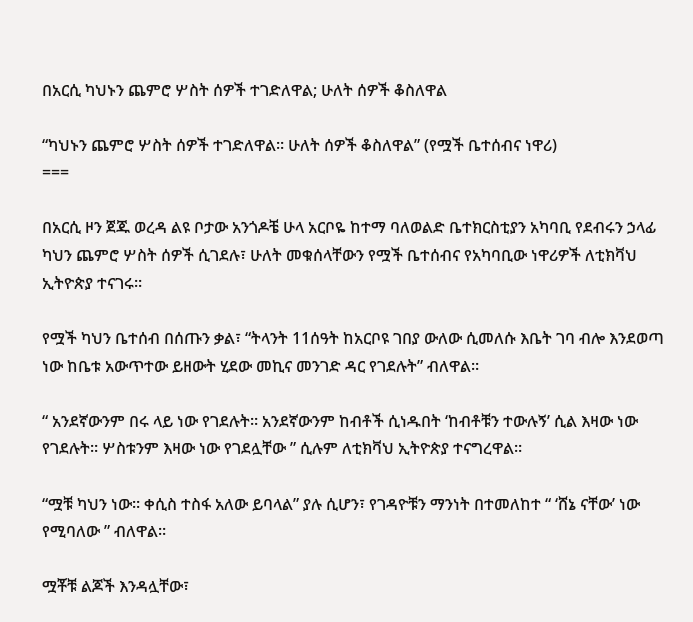በአርሲ ካህኑን ጨምሮ ሦስት ሰዎች ተገድለዋል; ሁለት ሰዎች ቆስለዋል

“ካህኑን ጨምሮ ሦስት ሰዎች ተገድለዋል። ሁለት ሰዎች ቆስለዋል” (የሟች ቤተሰብና ነዋሪ)
===

በአርሲ ዞን ጀጁ ወረዳ ልዩ ቦታው አንጎዶቼ ሁላ አርቦዬ ከተማ ባለወልድ ቤተክርስቲያን አካባቢ የደብሩን ኃላፊ ካህን ጨምሮ ሦስት ሰዎች ሲገደሉ፣ ሁለት መቁሰላቸውን የሟች ቤተሰብና የአካባቢው ነዋሪዎች ለቲክቫህ ኢትዮጵያ ተናገሩ።

የሟች ካህን ቤተሰብ በሰጡን ቃል፣ “ትላንት 11ሰዓት ከአርቦዩ ገበያ ውለው ሲመለሱ እቤት ገባ ብሎ እንደወጣ ነው ከቤቱ አውጥተው ይዘውት ሂደው መኪና መንገድ ዳር የገደሉት” ብለዋል።

“ አንደኛውንም በሩ ላይ ነው የገደሉት። አንደኛውንም ከብቶች ሲነዱበት ‘ከብቶቹን ተውሉኝ’ ሲል እዛው ነው የገደሉት። ሦስቱንም እዛው ነው የገደሏቸው ” ሲሉም ለቲክቫህ ኢትዮጵያ ተናግረዋል።

“ሟቹ ካህን ነው። ቀሲስ ተስፋ አለው ይባላል” ያሉ ሲሆን፣ የገዳዮቹን ማንነት በተመለከተ “ ‘ሸኔ ናቸው’ ነው የሚባለው ” ብለዋል።

ሟቾቹ ልጆች እንዳሏቸው፣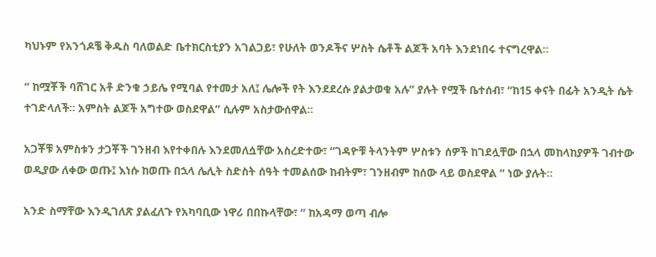ካህኑም የአንጎዶቼ ቅዱስ ባለወልድ ቤተክርስቲያን አገልጋይ፣ የሁለት ወንዶችና ሦስት ሴቶች ልጆች አባት እንደነበሩ ተናግረዋል።

“ ከሟቾች ባሸገር አቶ ድንቁ ኃይሌ የሚባል የተመታ አለ፤ ሌሎች የት እንደደረሱ ያልታወቁ አሉ” ያሉት የሟች ቤተሰብ፣ “ከ15 ቀናት በፊት አንዲት ሴት ተገድላለች። አምስት ልጆች አግተው ወስደዋል” ሲሉም አስታውሰዋል።

አጋቾቹ አምስቱን ታጋቾች ገንዘብ እየተቀበሉ እንደመለሷቸው አስረድተው፣ “ገዳዮቹ ትላንትም ሦስቱን ሰዎች ከገደሏቸው በኋላ መከላከያዎች ገብተው ወዲያው ለቀው ወጡ፤ እነሱ ከወጡ በኋላ ሌሊት ስድስት ሰዓት ተመልሰው ከብትም፣ ገንዘብም ከሰው ላይ ወስደዋል ” ነው ያሉት።

አንድ ስማቸው እንዲገለጽ ያልፈለጉ የአካባቢው ነዋሪ በበኩላቸው፣ “ ከአዳማ ወጣ ብሎ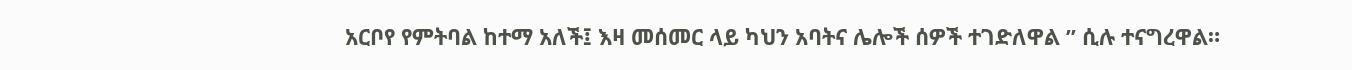አርቦየ የምትባል ከተማ አለች፤ እዛ መሰመር ላይ ካህን አባትና ሌሎች ሰዎች ተገድለዋል ” ሲሉ ተናግረዋል።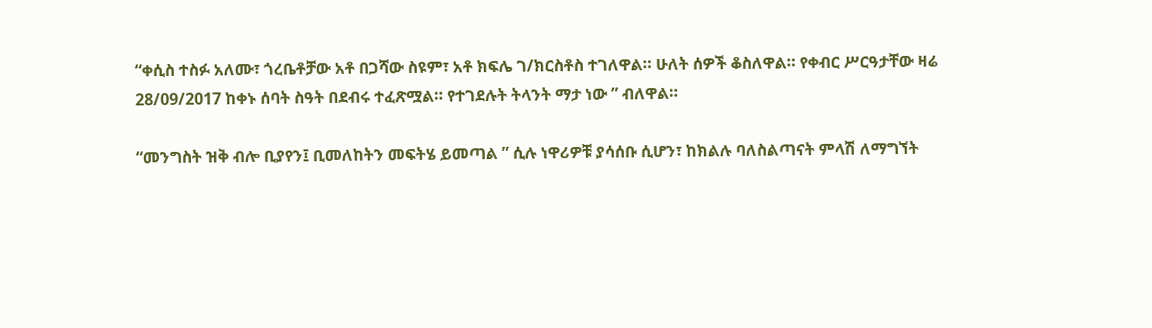“ቀሲስ ተስፉ አለሙ፣ ጎረቤቶቻው አቶ በጋሻው ስዩም፣ አቶ ክፍሌ ገ/ክርስቶስ ተገለዋል። ሁለት ሰዎች ቆስለዋል። የቀብር ሥርዓታቸው ዛሬ 28/09/2017 ከቀኑ ሰባት ስዓት በደብሩ ተፈጽሟል። የተገደሉት ትላንት ማታ ነው ” ብለዋል።

“መንግስት ዝቅ ብሎ ቢያየን፤ ቢመለከትን መፍትሄ ይመጣል ” ሲሉ ነዋሪዎቹ ያሳሰቡ ሲሆን፣ ከክልሉ ባለስልጣናት ምላሽ ለማግኘት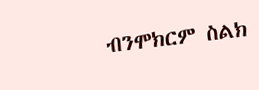ብንሞክርም ስልክ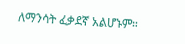ለማንሳት ፈቃደኛ አልሆኑም።